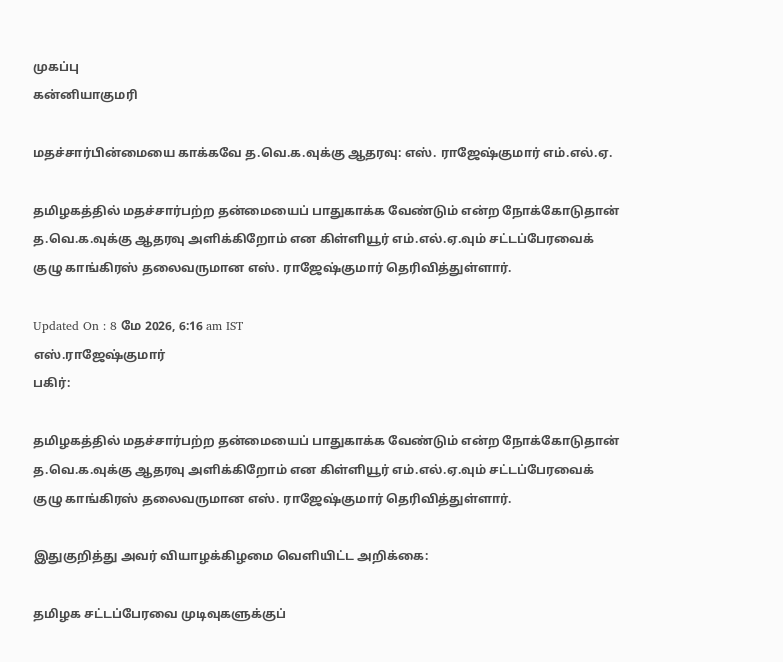முகப்பு
கன்னியாகுமரி

மதச்சார்பின்மையை காக்கவே த.வெ.க.வுக்கு ஆதரவு: எஸ். ராஜேஷ்குமார் எம்.எல்.ஏ.

தமிழகத்தில் மதச்சார்பற்ற தன்மையைப் பாதுகாக்க வேண்டும் என்ற நோக்கோடுதான் த.வெ.க.வுக்கு ஆதரவு அளிக்கிறோம் என கிள்ளியூர் எம்.எல்.ஏ.வும் சட்டப்பேரவைக் குழு காங்கிரஸ் தலைவருமான எஸ். ராஜேஷ்குமார் தெரிவித்துள்ளார்.

Updated On : 8 மே 2026, 6:16 am IST
எஸ்.ராஜேஷ்குமார்
பகிர்:

தமிழகத்தில் மதச்சார்பற்ற தன்மையைப் பாதுகாக்க வேண்டும் என்ற நோக்கோடுதான் த.வெ.க.வுக்கு ஆதரவு அளிக்கிறோம் என கிள்ளியூர் எம்.எல்.ஏ.வும் சட்டப்பேரவைக் குழு காங்கிரஸ் தலைவருமான எஸ். ராஜேஷ்குமார் தெரிவித்துள்ளார்.

இதுகுறித்து அவர் வியாழக்கிழமை வெளியிட்ட அறிக்கை:

தமிழக சட்டப்பேரவை முடிவுகளுக்குப்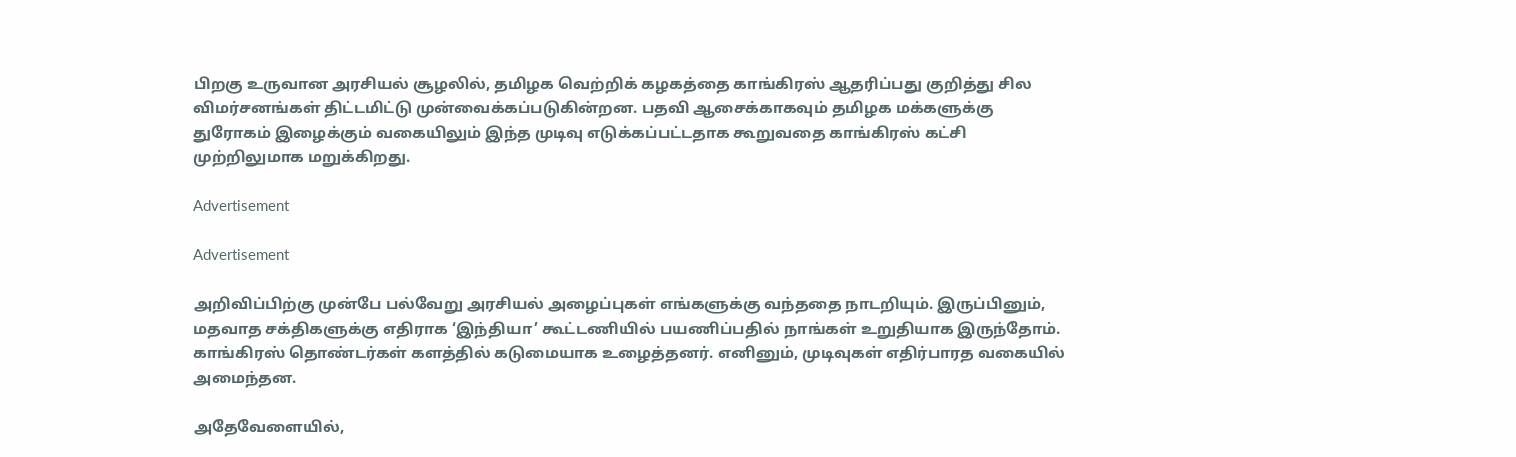பிறகு உருவான அரசியல் சூழலில், தமிழக வெற்றிக் கழகத்தை காங்கிரஸ் ஆதரிப்பது குறித்து சில விமர்சனங்கள் திட்டமிட்டு முன்வைக்கப்படுகின்றன. பதவி ஆசைக்காகவும் தமிழக மக்களுக்கு துரோகம் இழைக்கும் வகையிலும் இந்த முடிவு எடுக்கப்பட்டதாக கூறுவதை காங்கிரஸ் கட்சி முற்றிலுமாக மறுக்கிறது.

Advertisement

Advertisement

அறிவிப்பிற்கு முன்பே பல்வேறு அரசியல் அழைப்புகள் எங்களுக்கு வந்ததை நாடறியும். இருப்பினும், மதவாத சக்திகளுக்கு எதிராக ‘இந்தியா’ கூட்டணியில் பயணிப்பதில் நாங்கள் உறுதியாக இருந்தோம். காங்கிரஸ் தொண்டர்கள் களத்தில் கடுமையாக உழைத்தனர். எனினும், முடிவுகள் எதிர்பாரத வகையில் அமைந்தன.

அதேவேளையில்,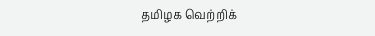தமிழக வெற்றிக்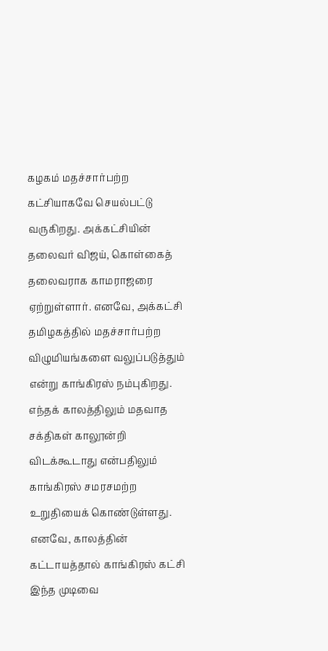கழகம் மதச்சார்பற்ற கட்சியாகவே செயல்பட்டு வருகிறது. அக்கட்சியின் தலைவர் விஜய், கொள்கைத் தலைவராக காமராஜரை ஏற்றுள்ளார். எனவே, அக்கட்சி தமிழகத்தில் மதச்சார்பற்ற விழுமியங்களை வலுப்படுத்தும் என்று காங்கிரஸ் நம்புகிறது. எந்தக் காலத்திலும் மதவாத சக்திகள் காலூன்றி விடக்கூடாது என்பதிலும் காங்கிரஸ் சமரசமற்ற உறுதியைக் கொண்டுள்ளது. எனவே, காலத்தின் கட்டாயத்தால் காங்கிரஸ் கட்சி இந்த முடிவை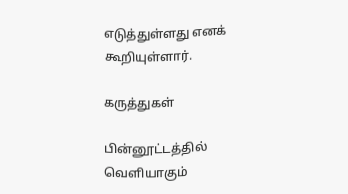எடுத்துள்ளது எனக் கூறியுள்ளார்.

கருத்துகள்

பின்னூட்டத்தில் வெளியாகும்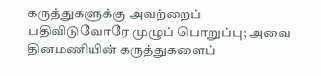கருத்துகளுக்கு அவற்றைப் பதிவிடுவோரே முழுப் பொறுப்பு; அவை தினமணியின் கருத்துகளைப்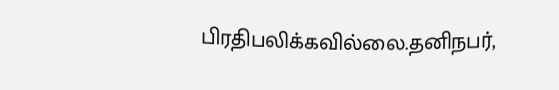பிரதிபலிக்கவில்லை.தனிநபர்,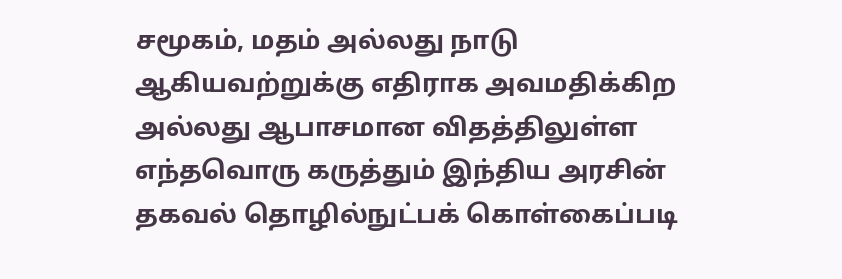சமூகம், மதம் அல்லது நாடு ஆகியவற்றுக்கு எதிராக அவமதிக்கிற அல்லது ஆபாசமான விதத்திலுள்ள எந்தவொரு கருத்தும் இந்திய அரசின் தகவல் தொழில்நுட்பக் கொள்கைப்படி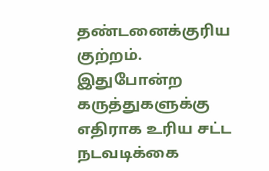தண்டனைக்குரிய குற்றம். இதுபோன்ற கருத்துகளுக்கு எதிராக உரிய சட்ட நடவடிக்கை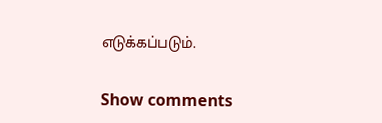எடுக்கப்படும்.

Show comments